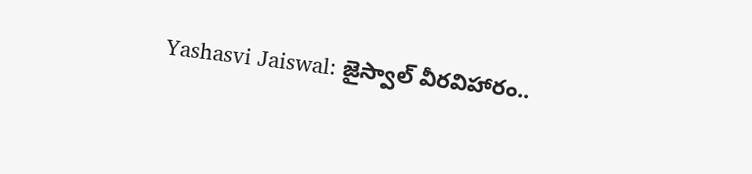Yashasvi Jaiswal: జైస్వాల్ వీరవిహారం..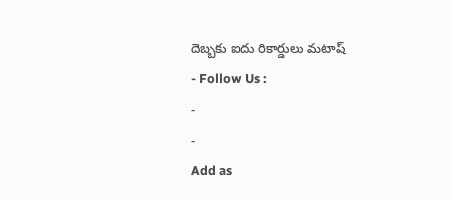దెబ్బకు ఐదు రికార్డులు మటాష్
- Follow Us :
-
-
Add as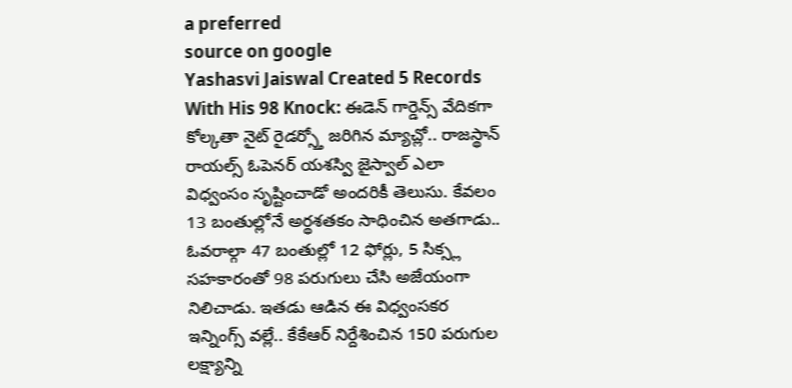a preferred
source on google
Yashasvi Jaiswal Created 5 Records With His 98 Knock: ఈడెన్ గార్డెన్స్ వేదికగా కోల్కతా నైట్ రైడర్స్తో జరిగిన మ్యాచ్లో.. రాజస్థాన్ రాయల్స్ ఓపెనర్ యశస్వి జైస్వాల్ ఎలా విధ్వంసం సృష్టించాడో అందరికీ తెలుసు. కేవలం 13 బంతుల్లోనే అర్థశతకం సాధించిన అతగాడు.. ఓవరాల్గా 47 బంతుల్లో 12 ఫోర్లు, 5 సిక్స్ల సహకారంతో 98 పరుగులు చేసి అజేయంగా నిలిచాడు. ఇతడు ఆడిన ఈ విధ్వంసకర ఇన్నింగ్స్ వల్లే.. కేకేఆర్ నిర్దేశించిన 150 పరుగుల లక్ష్యాన్ని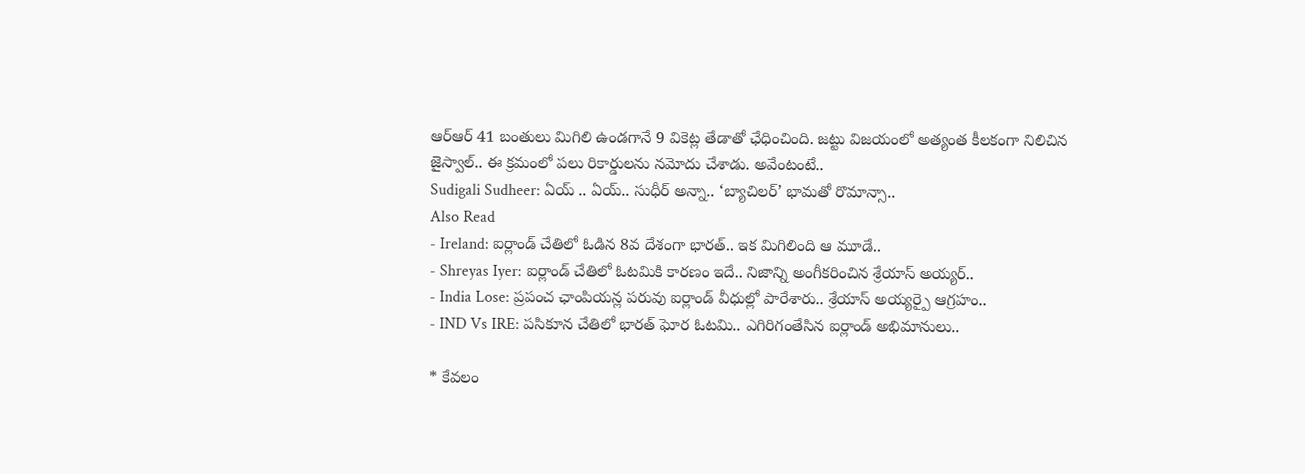ఆర్ఆర్ 41 బంతులు మిగిలి ఉండగానే 9 వికెట్ల తేడాతో ఛేధించింది. జట్టు విజయంలో అత్యంత కీలకంగా నిలిచిన జైస్వాల్.. ఈ క్రమంలో పలు రికార్డులను నమోదు చేశాడు. అవేంటంటే..
Sudigali Sudheer: ఏయ్ .. ఏయ్.. సుధీర్ అన్నా.. ‘బ్యాచిలర్’ భామతో రొమాన్సా..
Also Read
- Ireland: ఐర్లాండ్ చేతిలో ఓడిన 8వ దేశంగా భారత్.. ఇక మిగిలింది ఆ మూడే..
- Shreyas Iyer: ఐర్లాండ్ చేతిలో ఓటమికి కారణం ఇదే.. నిజాన్ని అంగీకరించిన శ్రేయాస్ అయ్యర్..
- India Lose: ప్రపంచ ఛాంపియన్ల పరువు ఐర్లాండ్ వీధుల్లో పారేశారు.. శ్రేయాస్ అయ్యర్పై ఆగ్రహం..
- IND Vs IRE: పసికూన చేతిలో భారత్ ఘోర ఓటమి.. ఎగిరిగంతేసిన ఐర్లాండ్ అభిమానులు..

* కేవలం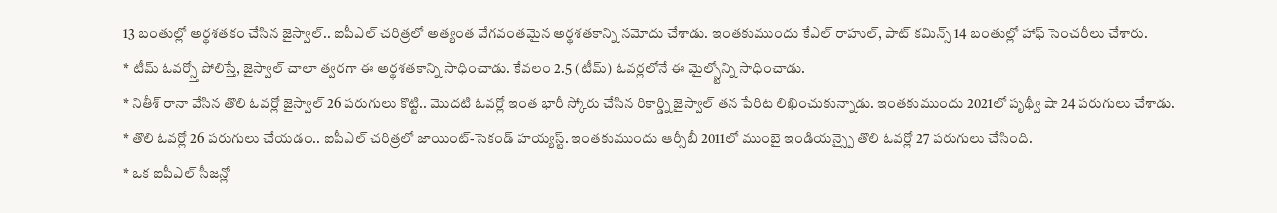13 బంతుల్లో అర్థశతకం చేసిన జైస్వాల్.. ఐపీఎల్ చరిత్రలో అత్యంత వేగవంతమైన అర్థశతకాన్ని నమోదు చేశాడు. ఇంతకుముందు కేఎల్ రాహుల్, పాట్ కమిన్స్ 14 బంతుల్లో హాఫ్ సెంచరీలు చేశారు.
* టీమ్ ఓవర్స్తో పోలిస్తే, జైస్వాల్ చాలా త్వరగా ఈ అర్థశతకాన్ని సాధించాడు. కేవలం 2.5 (టీమ్) ఓవర్లలోనే ఈ మైల్స్టోన్ని సాధించాడు.
* నితీశ్ రానా వేసిన తొలి ఓవర్లో జైస్వాల్ 26 పరుగులు కొట్టి.. మొదటి ఓవర్లో ఇంత భారీ స్కోరు చేసిన రికార్డ్ని జైస్వాల్ తన పేరిట లిఖించుకున్నాడు. ఇంతకుముందు 2021లో పృథ్వీ షా 24 పరుగులు చేశాడు.
* తొలి ఓవర్లో 26 పరుగులు చేయడం.. ఐపీఎల్ చరిత్రలో జాయింట్-సెకండ్ హయ్యస్ట్. ఇంతకుముందు ఆర్సీబీ 2011లో ముంబై ఇండియన్స్పై తొలి ఓవర్లో 27 పరుగులు చేసింది.
* ఒక ఐపీఎల్ సీజన్లో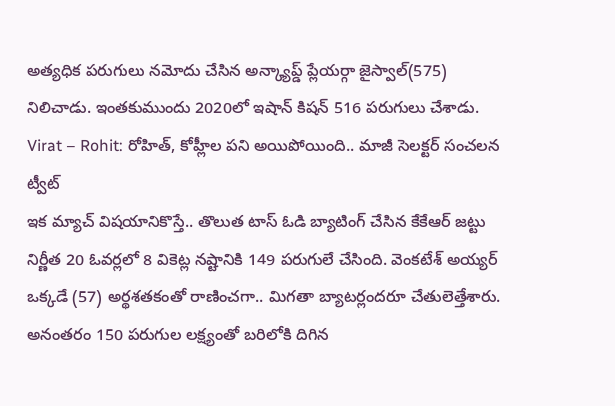అత్యధిక పరుగులు నమోదు చేసిన అన్క్యాప్డ్ ప్లేయర్గా జైస్వాల్(575) నిలిచాడు. ఇంతకుముందు 2020లో ఇషాన్ కిషన్ 516 పరుగులు చేశాడు.
Virat – Rohit: రోహిత్, కోహ్లీల పని అయిపోయింది.. మాజీ సెలక్టర్ సంచలన ట్వీట్
ఇక మ్యాచ్ విషయానికొస్తే.. తొలుత టాస్ ఓడి బ్యాటింగ్ చేసిన కేకేఆర్ జట్టు నిర్ణీత 20 ఓవర్లలో 8 వికెట్ల నష్టానికి 149 పరుగులే చేసింది. వెంకటేశ్ అయ్యర్ ఒక్కడే (57) అర్థశతకంతో రాణించగా.. మిగతా బ్యాటర్లందరూ చేతులెత్తేశారు. అనంతరం 150 పరుగుల లక్ష్యంతో బరిలోకి దిగిన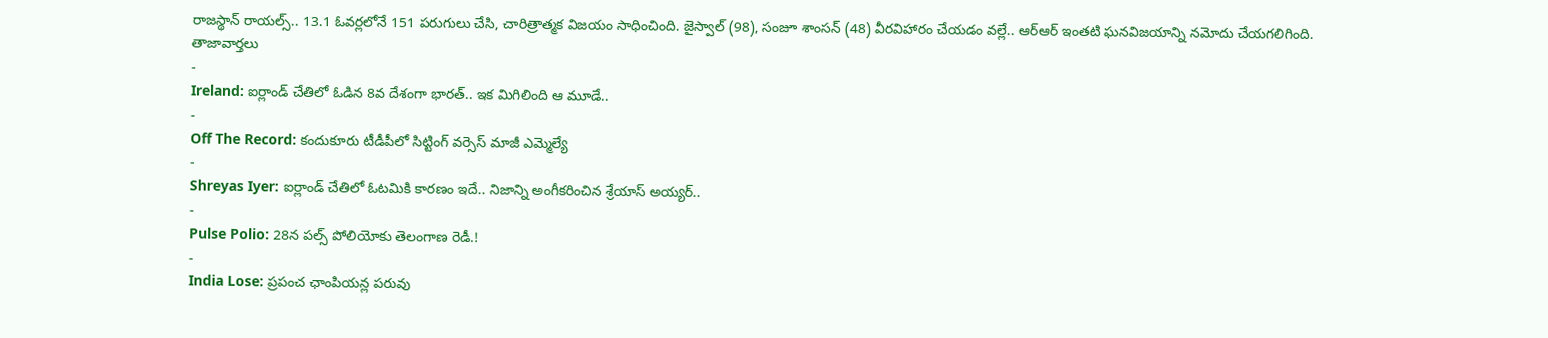రాజస్థాన్ రాయల్స్.. 13.1 ఓవర్లలోనే 151 పరుగులు చేసి, చారిత్రాత్మక విజయం సాధించింది. జైస్వాల్ (98), సంజూ శాంసన్ (48) వీరవిహారం చేయడం వల్లే.. ఆర్ఆర్ ఇంతటి ఘనవిజయాన్ని నమోదు చేయగలిగింది.
తాజావార్తలు
-
Ireland: ఐర్లాండ్ చేతిలో ఓడిన 8వ దేశంగా భారత్.. ఇక మిగిలింది ఆ మూడే..
-
Off The Record: కందుకూరు టీడీపీలో సిట్టింగ్ వర్సెస్ మాజీ ఎమ్మెల్యే
-
Shreyas Iyer: ఐర్లాండ్ చేతిలో ఓటమికి కారణం ఇదే.. నిజాన్ని అంగీకరించిన శ్రేయాస్ అయ్యర్..
-
Pulse Polio: 28న పల్స్ పోలియోకు తెలంగాణ రెడీ.!
-
India Lose: ప్రపంచ ఛాంపియన్ల పరువు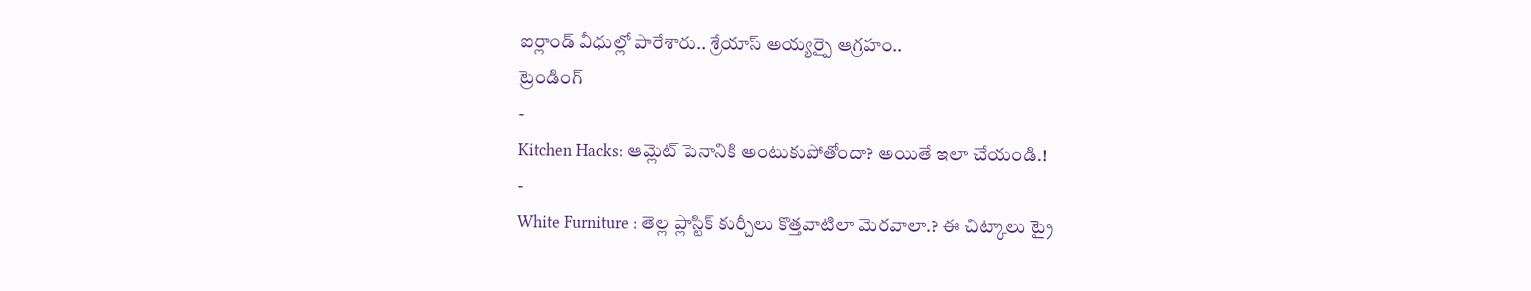ఐర్లాండ్ వీధుల్లో పారేశారు.. శ్రేయాస్ అయ్యర్పై ఆగ్రహం..
ట్రెండింగ్
-
Kitchen Hacks: ఆమ్లెట్ పెనానికి అంటుకుపోతోందా? అయితే ఇలా చేయండి.!
-
White Furniture : తెల్ల ప్లాస్టిక్ కుర్చీలు కొత్తవాటిలా మెరవాలా.? ఈ చిట్కాలు ట్రై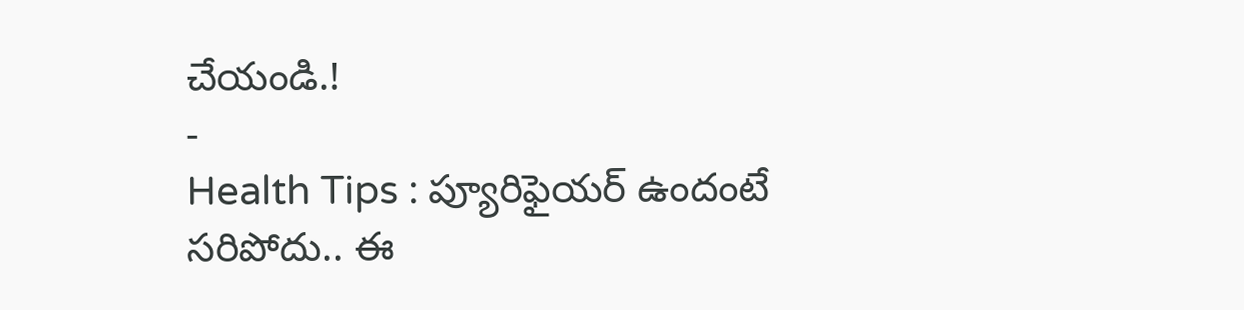చేయండి.!
-
Health Tips : ప్యూరిఫైయర్ ఉందంటే సరిపోదు.. ఈ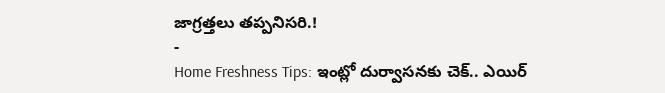జాగ్రత్తలు తప్పనిసరి.!
-
Home Freshness Tips: ఇంట్లో దుర్వాసనకు చెక్.. ఎయిర్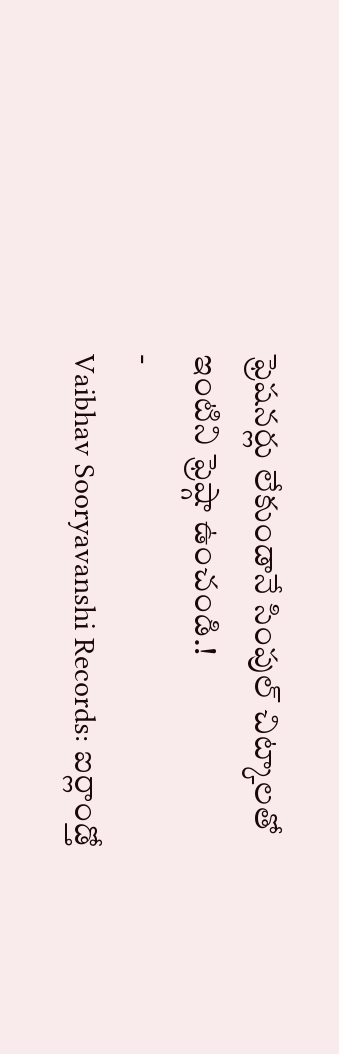ఫ్రెషనర్లు లేకుండానే సింపుల్ చిట్కాలతో ఇంటిని ఫ్రెష్గా ఉంచండి.!
-
Vaibhav Sooryavanshi Records: ఐర్లాండ్తో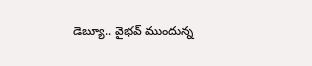డెబ్యూ.. వైభవ్ ముందున్న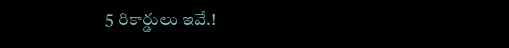5 రికార్డులు ఇవే.!